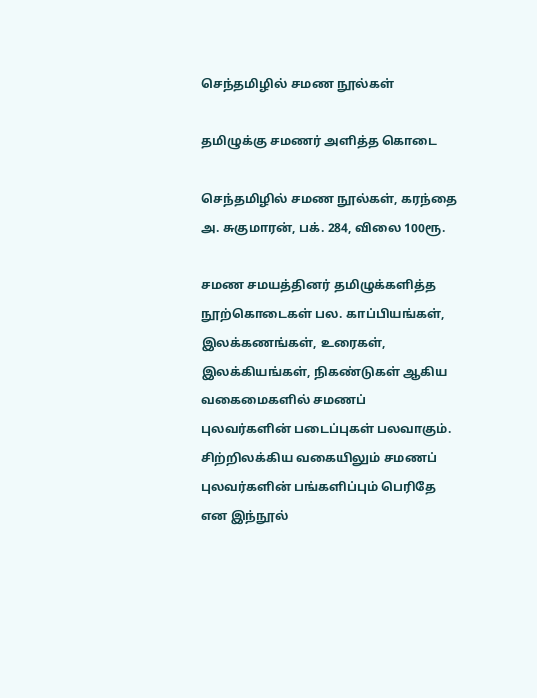செந்தமிழில் சமண நூல்கள்

தமிழுக்கு சமணர் அளித்த கொடை

செந்தமிழில் சமண நூல்கள், கரந்தை அ. சுகுமாரன், பக். 284, விலை 100ரூ.

சமண சமயத்தினர் தமிழுக்களித்த நூற்கொடைகள் பல. காப்பியங்கள், இலக்கணங்கள், உரைகள், இலக்கியங்கள், நிகண்டுகள் ஆகிய வகைமைகளில் சமணப் புலவர்களின் படைப்புகள் பலவாகும். சிற்றிலக்கிய வகையிலும் சமணப் புலவர்களின் பங்களிப்பும் பெரிதே என இந்நூல்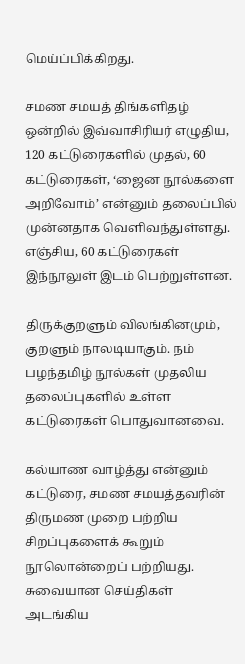மெய்ப்பிக்கிறது.

சமண சமயத் திங்களிதழ் ஒன்றில் இவ்வாசிரியர் எழுதிய, 120 கட்டுரைகளில் முதல், 60 கட்டுரைகள், ‘ஜைன நூல்களை அறிவோம்’ என்னும் தலைப்பில் முன்னதாக வெளிவந்துள்ளது. எஞ்சிய, 60 கட்டுரைகள் இந்நூலுள் இடம் பெற்றுள்ளன.

திருக்குறளும் விலங்கினமும், குறளும் நாலடியாகும். நம் பழந்தமிழ் நூல்கள் முதலிய தலைப்புகளில் உள்ள கட்டுரைகள் பொதுவானவை.

கல்யாண வாழ்த்து என்னும் கட்டுரை, சமண சமயத்தவரின் திருமண முறை பற்றிய சிறப்புகளைக் கூறும் நூலொன்றைப் பற்றியது.
சுவையான செய்திகள் அடங்கிய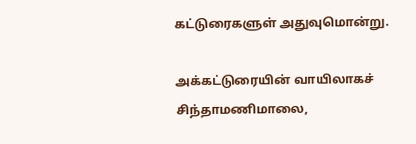கட்டுரைகளுள் அதுவுமொன்று.

அக்கட்டுரையின் வாயிலாகச் சிந்தாமணிமாலை,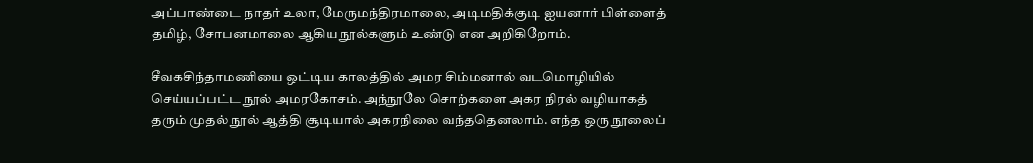அப்பாண்டை நாதர் உலா, மேருமந்திரமாலை, அடிமதிக்குடி ஐயனார் பிள்ளைத் தமிழ், சோபனமாலை ஆகிய நூல்களும் உண்டு என அறிகிறோம்.

சீவகசிந்தாமணியை ஒட்டிய காலத்தில் அமர சிம்மனால் வடமொழியில் செய்யப்பட்ட நூல் அமரகோசம். அந்நூலே சொற்களை அகர நிரல் வழியாகத் தரும் முதல் நூல் ஆத்தி சூடியால் அகரநிலை வந்ததெனலாம். எந்த ஒரு நூலைப்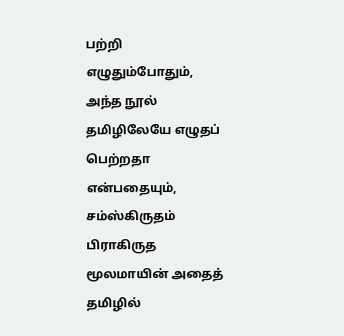பற்றி எழுதும்போதும், அந்த நூல் தமிழிலேயே எழுதப் பெற்றதா என்பதையும், சம்ஸ்கிருதம் பிராகிருத மூலமாயின் அதைத் தமிழில்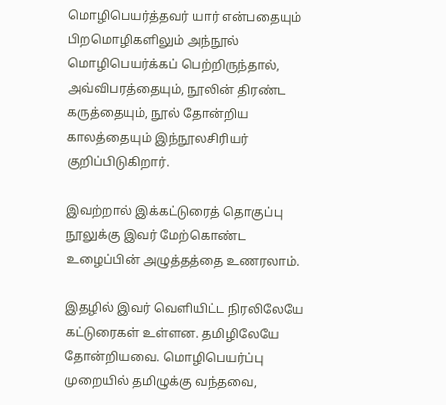மொழிபெயர்த்தவர் யார் என்பதையும் பிறமொழிகளிலும் அந்நூல் மொழிபெயர்க்கப் பெற்றிருந்தால், அவ்விபரத்தையும், நூலின் திரண்ட கருத்தையும், நூல் தோன்றிய காலத்தையும் இந்நூலசிரியர் குறிப்பிடுகிறார்.

இவற்றால் இக்கட்டுரைத் தொகுப்பு நூலுக்கு இவர் மேற்கொண்ட உழைப்பின் அழுத்தத்தை உணரலாம்.

இதழில் இவர் வெளியிட்ட நிரலிலேயே கட்டுரைகள் உள்ளன. தமிழிலேயே தோன்றியவை. மொழிபெயர்ப்பு முறையில் தமிழுக்கு வந்தவை,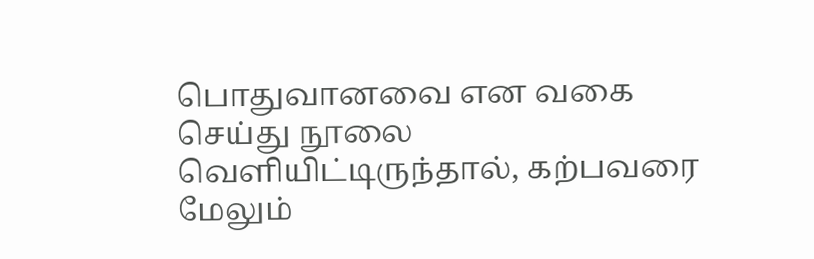பொதுவானவை என வகை செய்து நூலை வெளியிட்டிருந்தால், கற்பவரை மேலும்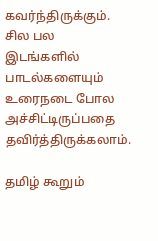கவர்ந்திருக்கும். சில பல இடங்களில் பாடல்களையும் உரைநடை போல அச்சிட்டிருப்பதை தவிர்த்திருக்கலாம்.

தமிழ் கூறும்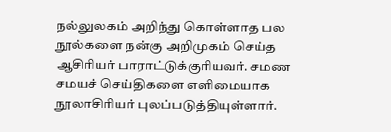நல்லுலகம் அறிந்து கொள்ளாத பல நூல்களை நன்கு அறிமுகம் செய்த ஆசிரியர் பாராட்டுக்குரியவர். சமண சமயச் செய்திகளை எளிமையாக நூலாசிரியர் புலப்படுத்தியுள்ளார்.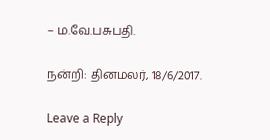– ம.வே.பசுபதி.

நன்றி: தினமலர், 18/6/2017.

Leave a Reply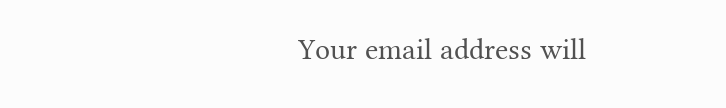Your email address will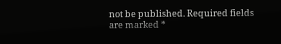not be published. Required fields are marked *